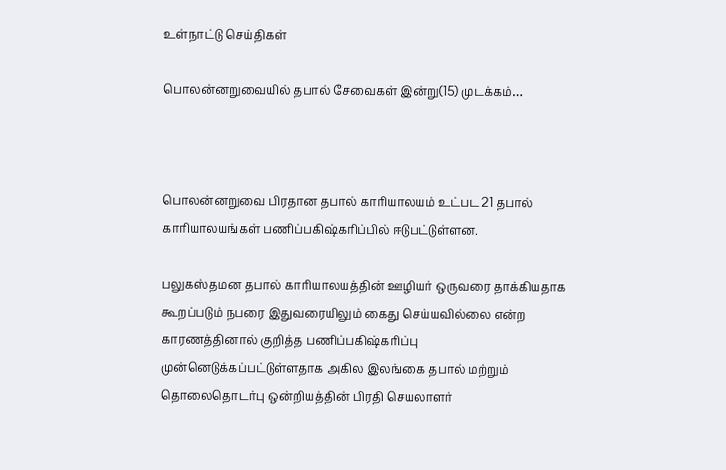உள்நாட்டு செய்திகள்

பொலன்னறுவையில் தபால் சேவைகள் இன்று(15) முடக்கம்…



பொலன்னறுவை பிரதான தபால் காரியாலயம் உட்பட 21 தபால் காரியாலயங்கள் பணிப்பகிஷ்கரிப்பில் ஈடுபட்டுள்ளன.

பலுகஸ்தமன தபால் காரியாலயத்தின் ஊழியர் ஒருவரை தாக்கியதாக கூறப்படும் நபரை இதுவரையிலும் கைது செய்யவில்லை என்ற காரணத்தினால் குறித்த பணிப்பகிஷ்கரிப்பு முன்னெடுக்கப்பட்டுள்ளதாக அகில இலங்கை தபால் மற்றும் தொலைதொடர்பு ஒன்றியத்தின் பிரதி செயலாளர்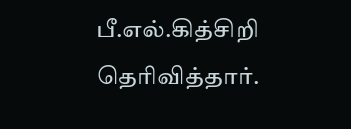பீ.எல்.கித்சிறி தெரிவித்தார்.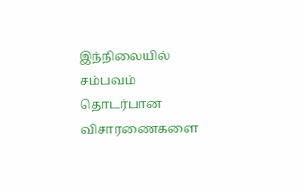இந்நிலையில் சம்பவம் தொடர்பான விசாரணைகளை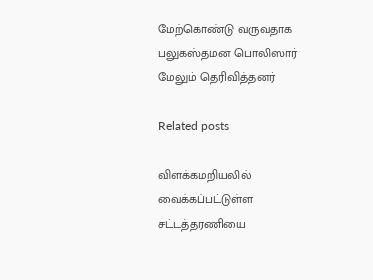மேற்கொண்டு வருவதாக பலுகஸ்தமன பொலிஸார் மேலும் தெரிவித்தனர்

Related posts

விளக்கமறியலில் வைக்கப்பட்டுள்ள சட்டத்தரணியை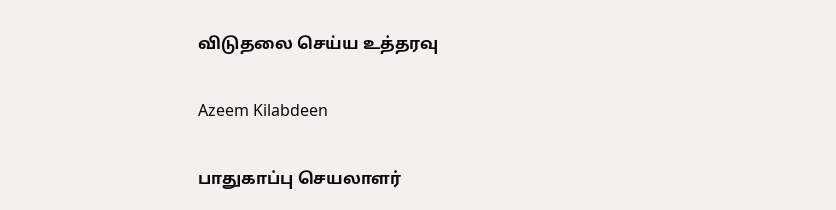விடுதலை செய்ய உத்தரவு

Azeem Kilabdeen

பாதுகாப்பு செயலாளர்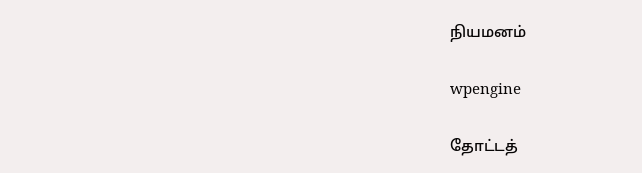நியமனம்

wpengine

தோட்டத்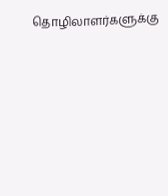தொழிலாளர்களுக்கு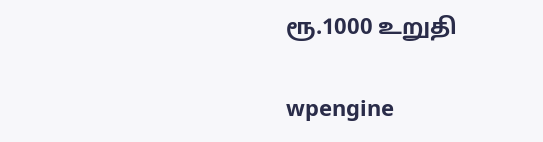ரூ.1000 உறுதி

wpengine